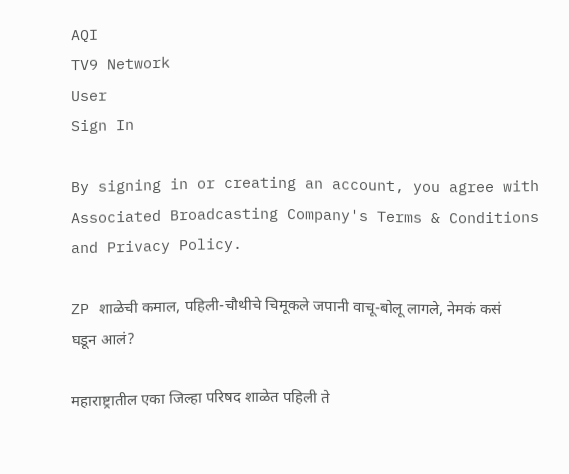AQI
TV9 Network
User
Sign In

By signing in or creating an account, you agree with Associated Broadcasting Company's Terms & Conditions and Privacy Policy.

ZP शाळेची कमाल, पहिली-चौथीचे चिमूकले जपानी वाचू-बोलू लागले, नेमकं कसं घडून आलं?

महाराष्ट्रातील एका जिल्हा परिषद शाळेत पहिली ते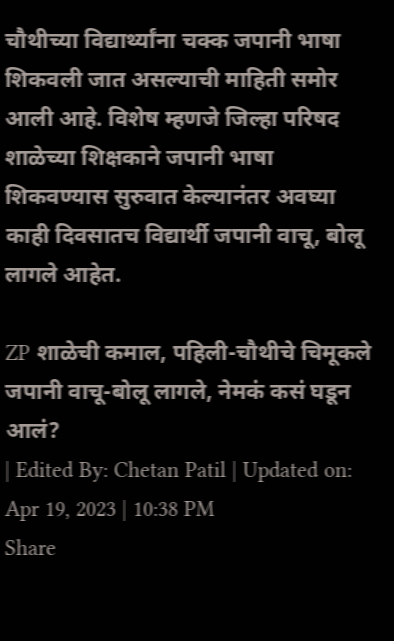चौथीच्या विद्यार्थ्यांना चक्क जपानी भाषा शिकवली जात असल्याची माहिती समोर आली आहे. विशेष म्हणजे जिल्हा परिषद शाळेच्या शिक्षकाने जपानी भाषा शिकवण्यास सुरुवात केल्यानंतर अवघ्या काही दिवसातच विद्यार्थी जपानी वाचू, बोलू लागले आहेत.

ZP शाळेची कमाल, पहिली-चौथीचे चिमूकले जपानी वाचू-बोलू लागले, नेमकं कसं घडून आलं?
| Edited By: Chetan Patil | Updated on: Apr 19, 2023 | 10:38 PM
Share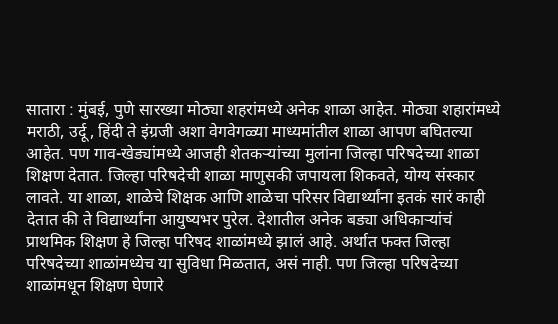सातारा : मुंबई, पुणे सारख्या मोठ्या शहरांमध्ये अनेक शाळा आहेत. मोठ्या शहारांमध्ये मराठी, उर्दू, हिंदी ते इंग्रजी अशा वेगवेगळ्या माध्यमांतील शाळा आपण बघितल्या आहेत. पण गाव-खेड्यांमध्ये आजही शेतकऱ्यांच्या मुलांना जिल्हा परिषदेच्या शाळा शिक्षण देतात. जिल्हा परिषदेची शाळा माणुसकी जपायला शिकवते, योग्य संस्कार लावते. या शाळा, शाळेचे शिक्षक आणि शाळेचा परिसर विद्यार्थ्यांना इतकं सारं काही देतात की ते विद्यार्थ्यांना आयुष्यभर पुरेल. देशातील अनेक बड्या अधिकाऱ्यांचं प्राथमिक शिक्षण हे जिल्हा परिषद शाळांमध्ये झालं आहे. अर्थात फक्त जिल्हा परिषदेच्या शाळांमध्येच या सुविधा मिळतात, असं नाही. पण जिल्हा परिषदेच्या शाळांमधून शिक्षण घेणारे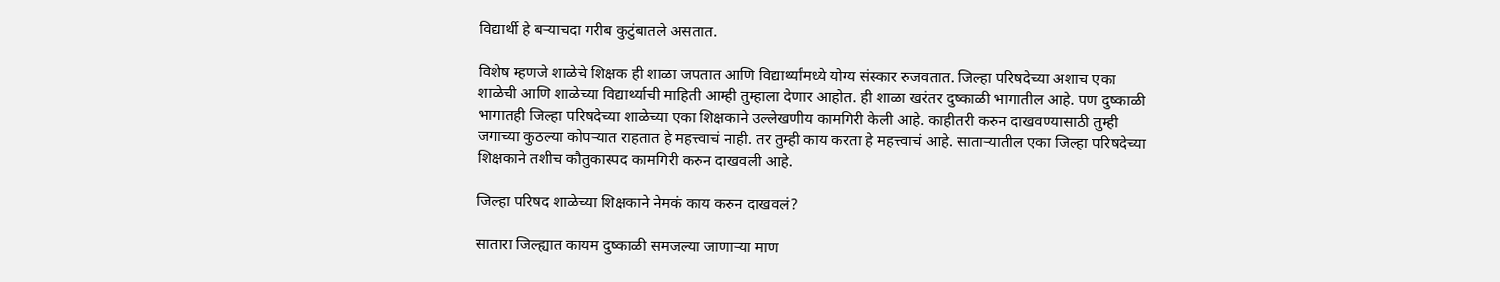विद्यार्थी हे बऱ्याचदा गरीब कुटुंबातले असतात.

विशेष म्हणजे शाळेचे शिक्षक ही शाळा जपतात आणि विद्यार्थ्यांमध्ये योग्य संस्कार रुजवतात. जिल्हा परिषदेच्या अशाच एका शाळेची आणि शाळेच्या विद्यार्थ्याची माहिती आम्ही तुम्हाला देणार आहोत. ही शाळा खरंतर दुष्काळी भागातील आहे. पण दुष्काळी भागातही जिल्हा परिषदेच्या शाळेच्या एका शिक्षकाने उल्लेखणीय कामगिरी केली आहे. काहीतरी करुन दाखवण्यासाठी तुम्ही जगाच्या कुठल्या कोपऱ्यात राहतात हे महत्त्वाचं नाही. तर तुम्ही काय करता हे महत्त्वाचं आहे. साताऱ्यातील एका जिल्हा परिषदेच्या शिक्षकाने तशीच कौतुकास्पद कामगिरी करुन दाखवली आहे.

जिल्हा परिषद शाळेच्या शिक्षकाने नेमकं काय करुन दाखवलं?

सातारा जिल्ह्यात कायम दुष्काळी समजल्या जाणाऱ्या माण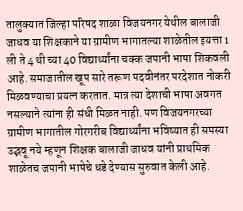तालुक्यात जिल्हा परिषद शाळा विजयनगर येथील बालाजी जाधव या शिक्षकाने या ग्रामीण भागातल्या शाळेतील इयत्ता 1 ली ते 4 थी च्या 40 विद्यार्थ्यांना चक्क जपानी भाषा शिकवली आहे. समाजातील खूप सारे तरूण पदवीनंतर परदेशात नोकरी मिळवण्याचा प्रयत्न करतात. मात्र त्या देशाची भाषा अवगत नसल्याने त्यांना ही संधी मिळत नाही. पण विजयनगरच्या ग्रामीण भागातील गोरगरीब विद्यार्थ्यांना भविष्यात ही समस्या उद्भवू नये म्हणून शिक्षक बालाजी जाधव यांनी प्राथमिक शाळेतच जपानी भाषेचे धडे देण्यास सुरुवात केली आहे.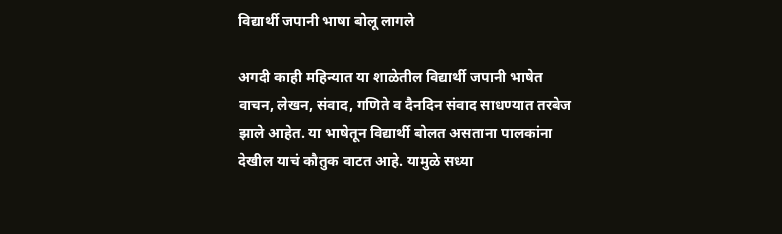विद्यार्थी जपानी भाषा बोलू लागले

अगदी काही महिन्यात या शाळेतील विद्यार्थी जपानी भाषेत वाचन, लेखन, संवाद, गणिते व दैनदिन संवाद साधण्यात तरबेज झाले आहेत. या भाषेतून विद्यार्थी बोलत असताना पालकांना देखील याचं कौतुक वाटत आहे. यामुळे सध्या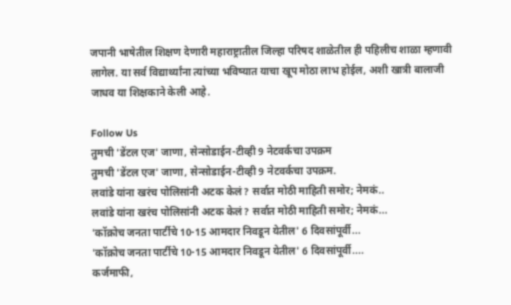जपानी भाषेतील शिक्षण देणारी महाराष्ट्रातील जिल्हा परिषद शाळेतील ही पहिलीच शाळा म्हणावी लागेल. या सर्व विद्यार्थ्यांना त्यांच्या भविष्यात याचा खूप मोठा लाभ होईल, अशी खात्री बालाजी जाधव या शिक्षकाने केली आहे.

Follow Us
तुमची 'डेंटल एज' जाणा, सेन्सोडाईन-टीव्ही 9 नेटवर्कचा उपक्रम
तुमची 'डेंटल एज' जाणा, सेन्सोडाईन-टीव्ही 9 नेटवर्कचा उपक्रम.
लवांडे यांना खरंच पोलिसांनी अटक केलं? सर्वात मोठी माहिती समोर; नेमकं..
लवांडे यांना खरंच पोलिसांनी अटक केलं? सर्वात मोठी माहिती समोर; नेमकं...
'कॉक्रोच जनता पार्टीचे 10-15 आमदार निवडून येतील' 6 दिवसांपूर्वी...
'कॉक्रोच जनता पार्टीचे 10-15 आमदार निवडून येतील' 6 दिवसांपूर्वी....
कर्जमाफी,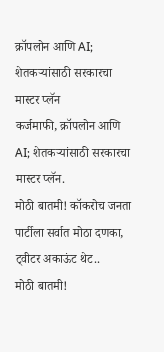क्रॉपलोन आणि AI; शेतकऱ्यांसाठी सरकारचा मास्टर प्लॅन
कर्जमाफी, क्रॉपलोन आणि AI; शेतकऱ्यांसाठी सरकारचा मास्टर प्लॅन.
मोठी बातमी! कॉकरोच जनता पार्टीला सर्वात मोठा दणका, ट्वीटर अकाऊंट थेट..
मोठी बातमी!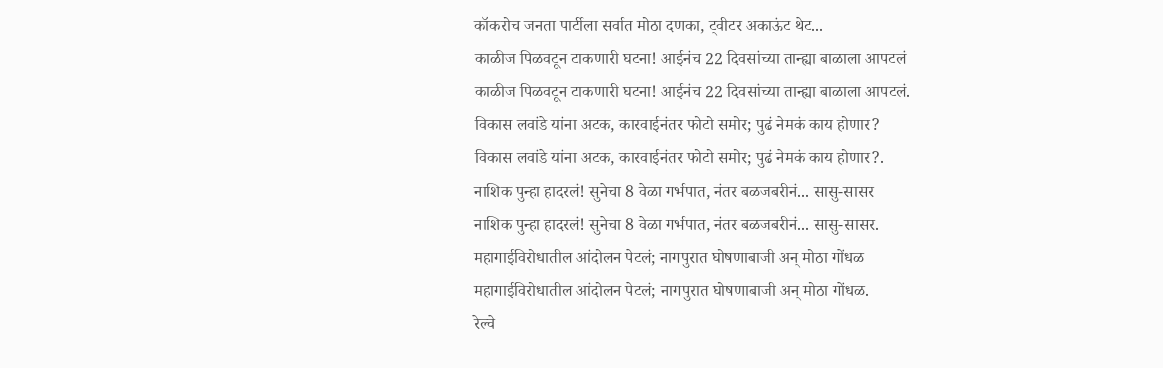कॉकरोच जनता पार्टीला सर्वात मोठा दणका, ट्वीटर अकाऊंट थेट...
काळीज पिळवटून टाकणारी घटना! आईनंच 22 दिवसांच्या तान्ह्या बाळाला आपटलं
काळीज पिळवटून टाकणारी घटना! आईनंच 22 दिवसांच्या तान्ह्या बाळाला आपटलं.
विकास लवांडे यांना अटक, कारवाईनंतर फोटो समोर; पुढं नेमकं काय होणार?
विकास लवांडे यांना अटक, कारवाईनंतर फोटो समोर; पुढं नेमकं काय होणार?.
नाशिक पुन्हा हादरलं! सुनेचा 8 वेळा गर्भपात, नंतर बळजबरीनं... सासु-सासर
नाशिक पुन्हा हादरलं! सुनेचा 8 वेळा गर्भपात, नंतर बळजबरीनं... सासु-सासर.
महागाईविरोधातील आंदोलन पेटलं; नागपुरात घोषणाबाजी अन् मोठा गोंधळ
महागाईविरोधातील आंदोलन पेटलं; नागपुरात घोषणाबाजी अन् मोठा गोंधळ.
रेल्वे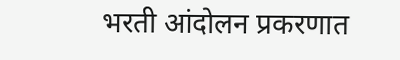भरती आंदोलन प्रकरणात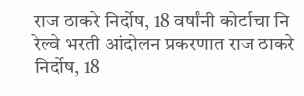राज ठाकरे निर्दोष, 18 वर्षांनी कोर्टाचा नि
रेल्वे भरती आंदोलन प्रकरणात राज ठाकरे निर्दोष, 18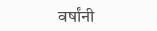वर्षांनी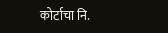कोर्टाचा नि.